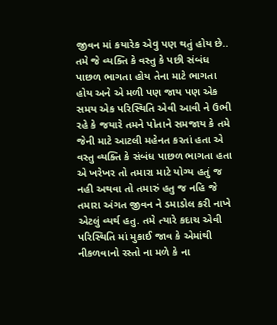જીવન માં કયારેક એવુ પણ થતું હોય છે.. તમે જે વ્યક્તિ કે વસ્તુ કે પછી સંબંધ પાછળ ભાગતા હોય તેના માટે ભાગતા હોય અને એ મળી પણ જાય પણ એક સમય એક પરિસ્થિતિ એવી આવી ને ઉભી રહે કે જયારે તમને પોતાને સમજાય કે તમે જેની માટે આટલી મહેનત કરતાં હતા એ વસ્તુ વ્યક્તિ કે સંબંધ પાછળ ભાગતા હતા એ ખરેખર તો તમારા માટે યોગ્ય હતું જ નહી અથવા તો તમારું હતુ જ નહિ જે તમારા અંગત જીવન ને ડમાડોલ કરી નાખે એટલું વ્યર્થ હતુ. તમે ત્યારે કદાચ એવી પરિસ્થિતિ માં મુકાઈ જાવ કે એમાંથી નીકળવાનો રસ્તો ના મળે કે ના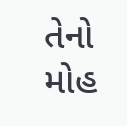તેનો મોહ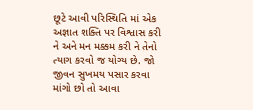છૂટે આવી પરિસ્થિતિ માં એક અજ્ઞાત શક્તિ પર વિશ્વાસ કરી ને અને મન મક્કમ કરી ને તેનો ત્યાગ કરવો જ યોગ્ય છે. જો જીવન સુખમય પસાર કરવા માંગો છો તો આવા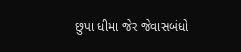છુપા ધીમા જેર જેવાસબંધો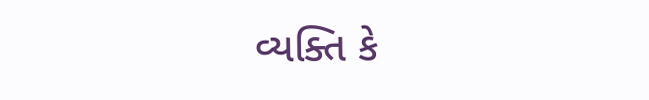વ્યક્તિ કે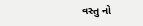વસ્તુ નો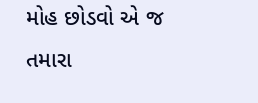મોહ છોડવો એ જ તમારા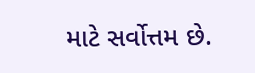માટે સર્વોત્તમ છે.